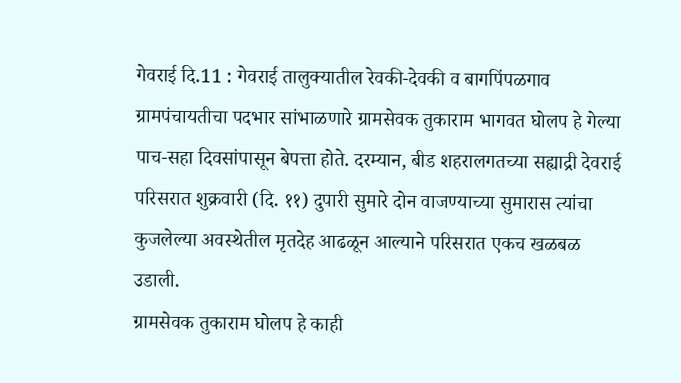गेवराई दि.11 : गेवराई तालुक्यातील रेवकी-देवकी व बागपिंपळगाव ग्रामपंचायतीचा पदभार सांभाळणारे ग्रामसेवक तुकाराम भागवत घोलप हे गेल्या पाच-सहा दिवसांपासून बेपत्ता होते. दरम्यान, बीड शहरालगतच्या सह्याद्री देवराई परिसरात शुक्रवारी (दि. ११) दुपारी सुमारे दोन वाजण्याच्या सुमारास त्यांचा कुजलेल्या अवस्थेतील मृतदेह आढळून आल्याने परिसरात एकच खळबळ उडाली.
ग्रामसेवक तुकाराम घोलप हे काही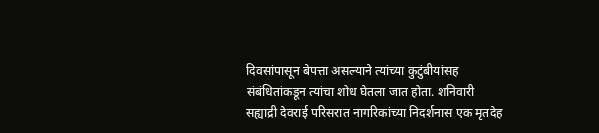दिवसांपासून बेपत्ता असल्याने त्यांच्या कुटुंबीयांसह संबंधितांकडून त्यांचा शोध घेतला जात होता. शनिवारी सह्याद्री देवराई परिसरात नागरिकांच्या निदर्शनास एक मृतदेह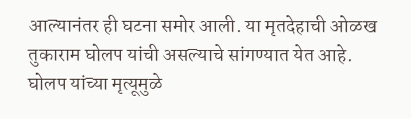आल्यानंतर ही घटना समोर आली. या मृतदेहाची ओळख तुकाराम घोलप यांची असल्याचे सांगण्यात येत आहे. घोलप यांच्या मृत्यूमुळे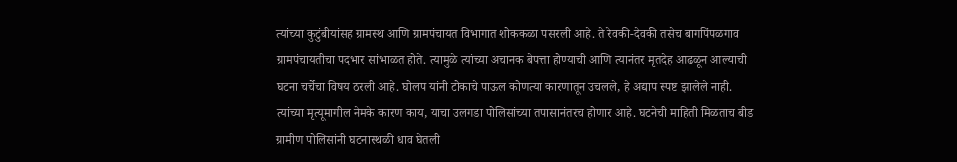त्यांच्या कुटुंबीयांसह ग्रामस्थ आणि ग्रामपंचायत विभागात शोककळा पसरली आहे. ते रेवकी-देवकी तसेच बागपिंपळगाव ग्रामपंचायतीचा पदभार सांभाळत होते. त्यामुळे त्यांच्या अचानक बेपत्ता होण्याची आणि त्यानंतर मृतदेह आढळून आल्याची घटना चर्चेचा विषय ठरली आहे. घोलप यांनी टोकाचे पाऊल कोणत्या कारणातून उचलले, हे अद्याप स्पष्ट झालेले नाही. त्यांच्या मृत्यूमागील नेमके कारण काय, याचा उलगडा पोलिसांच्या तपासानंतरच होणार आहे. घटनेची माहिती मिळताच बीड ग्रामीण पोलिसांनी घटनास्थळी धाव घेतली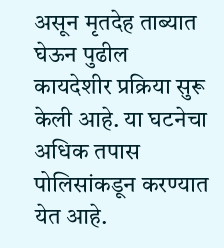असून मृतदेह ताब्यात घेऊन पुढील कायदेशीर प्रक्रिया सुरू केली आहे. या घटनेचा अधिक तपास पोलिसांकडून करण्यात येत आहे.